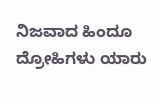ನಿಜವಾದ ಹಿಂದೂ ದ್ರೋಹಿಗಳು ಯಾರು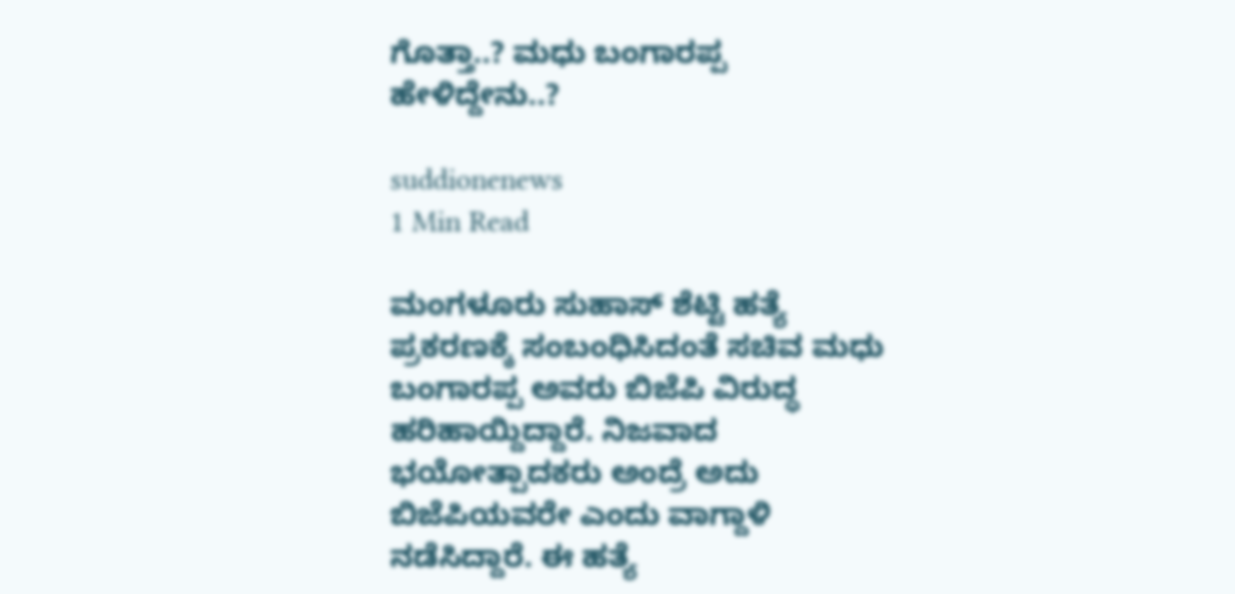ಗೊತ್ತಾ..? ಮಧು ಬಂಗಾರಪ್ಪ ಹೇಳಿದ್ದೇನು..?

suddionenews
1 Min Read

ಮಂಗಳೂರು ಸುಹಾಸ್ ಶೆಟ್ಟಿ ಹತ್ಯೆ ಪ್ರಕರಣಕ್ಕೆ ಸಂಬಂಧಿಸಿದಂತೆ ಸಚಿವ ಮಧು ಬಂಗಾರಪ್ಪ ಅವರು ಬಿಜೆಪಿ ವಿರುದ್ಧ ಹರಿಹಾಯ್ದಿದ್ದಾರೆ. ನಿಜವಾದ ಭಯೋತ್ಪಾದಕರು ಅಂದ್ರೆ ಅದು ಬಿಜೆಪಿಯವರೇ ಎಂದು ವಾಗ್ದಾಳಿ ನಡೆಸಿದ್ದಾರೆ. ಈ ಹತ್ಯೆ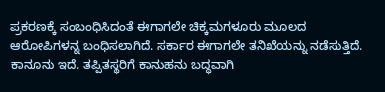ಪ್ರಕರಣಕ್ಕೆ ಸಂಬಂಧಿಸಿದಂತೆ ಈಗಾಗಲೇ ಚಿಕ್ಕಮಗಳೂರು ಮೂಲದ ಆರೋಪಿಗಳನ್ನ ಬಂಧಿಸಲಾಗಿದೆ. ಸರ್ಕಾರ ಈಗಾಗಲೇ ತನಿಖೆಯನ್ನು ನಡೆಸುತ್ತಿದೆ. ಕಾನೂನು ಇದೆ. ತಪ್ಪಿತಸ್ಥರಿಗೆ ಕಾನುಹನು ಬದ್ಧವಾಗಿ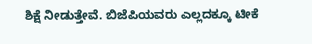ಶಿಕ್ಷೆ ನೀಡುತ್ತೇವೆ. ಬಿಜೆಪಿಯವರು ಎಲ್ಲದಕ್ಕೂ ಟೀಕೆ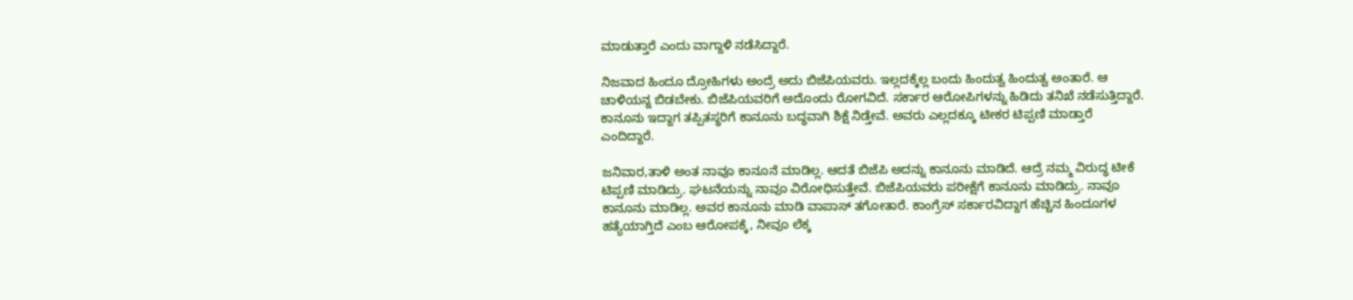ಮಾಡುತ್ತಾರೆ ಎಂದು ವಾಗ್ದಾಳಿ ನಡೆಸಿದ್ದಾರೆ.

ನಿಜವಾದ ಹಿಂದೂ ದ್ರೋಹಿಗಳು ಅಂದ್ರೆ ಅದು ಬಿಜೆಪಿಯವರು. ಇಲ್ಲದಕ್ಕೆಲ್ಲ ಬಂದು ಹಿಂದುತ್ವ ಹಿಂದುತ್ವ ಅಂತಾರೆ. ಆ ಚಾಳಿಯನ್ನ ಬಿಡಬೇಕು. ಬಿಜೆಪಿಯವರಿಗೆ ಅದೊಂದು ರೋಗವಿದೆ. ಸರ್ಕಾರ ಆರೋಪಿಗಳನ್ನು ಹಿಡಿದು ತನಿಖೆ ನಡೆಸುತ್ತಿದ್ದಾರೆ. ಕಾನೂನು ಇದ್ದಾಗ ತಪ್ಪಿತಸ್ಥರಿಗೆ ಕಾನೂನು ಬದ್ಧವಾಗಿ ಶಿಕ್ಷೆ ನಿಡ್ತೇವೆ. ಅವರು ಎಲ್ಲದಕ್ಕೂ ಟೀಕರ ಟಿಪ್ಪಣಿ ಮಾಡ್ತಾರೆ ಎಂದಿದ್ದಾರೆ.

ಜನಿವಾರ,ತಾಳಿ ಅಂತ ನಾವೂ ಕಾನೂನೆ ಮಾಡಿಲ್ಲ. ಆದತೆ ಬಿಜೆಪಿ ಅದನ್ನು ಕಾನೂನು ಮಾಡಿದೆ. ಆದ್ರೆ ನಮ್ಮ ವಿರುದ್ಧ ಟೀಕೆ ಟಿಪ್ಪಣಿ ಮಾಡಿದ್ರು. ಘಟನೆಯನ್ನು ನಾವೂ ವಿರೋಧಿಸುತ್ತೇವೆ. ಬಿಜೆಪಿಯವರು ಪರೀಕ್ಷೆಗೆ ಕಾನೂನು ಮಾಡಿದ್ರು. ನಾವೂ ಕಾನೂನು ಮಾಡಿಲ್ಲ. ಅವರ ಕಾನೂನು ಮಾಡಿ ವಾಪಾಸ್ ತಗೋತಾರೆ. ಕಾಂಗ್ರೆಸ್ ಸರ್ಕಾರವಿದ್ದಾಗ ಹೆಚ್ಚಿನ ಹಿಂದೂಗಳ ಹತ್ಯೆಯಾಗ್ತಿದೆ ಎಂಬ ಆರೋಪಕ್ಕೆ, ನೀವೂ ಲೆಕ್ಕ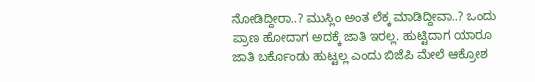ನೋಡಿದ್ದೀರಾ..? ಮುಸ್ಲಿಂ ಅಂತ ಲೆಕ್ಕ ಮಾಡಿದ್ದೀವಾ..? ಒಂದು ಪ್ರಾಣ ಹೋದಾಗ ಅದಕ್ಕೆ ಜಾತಿ ಇರಲ್ಲ. ಹುಟ್ಟಿದಾಗ ಯಾರೂ ಜಾತಿ ಬರ್ಕೊಂಡು ಹುಟ್ಟಲ್ಲ ಎಂದು ಬಿಜೆಪಿ ಮೇಲೆ ಆಕ್ರೋಶ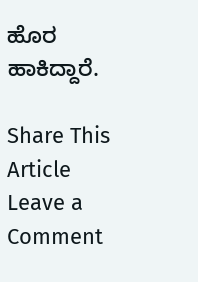ಹೊರ ಹಾಕಿದ್ದಾರೆ.

Share This Article
Leave a Comment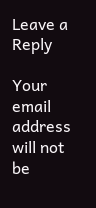Leave a Reply

Your email address will not be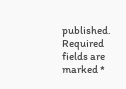published. Required fields are marked *